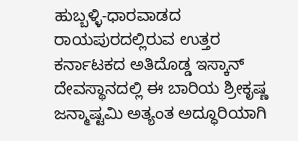ಹುಬ್ಬಳ್ಳಿ-ಧಾರವಾಡದ ರಾಯಪುರದಲ್ಲಿರುವ ಉತ್ತರ ಕರ್ನಾಟಕದ ಅತಿದೊಡ್ಡ ಇಸ್ಕಾನ್ ದೇವಸ್ಥಾನದಲ್ಲಿ ಈ ಬಾರಿಯ ಶ್ರೀಕೃಷ್ಣ ಜನ್ಮಾಷ್ಟಮಿ ಅತ್ಯಂತ ಅದ್ಧೂರಿಯಾಗಿ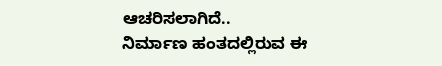ಆಚರಿಸಲಾಗಿದೆ..
ನಿರ್ಮಾಣ ಹಂತದಲ್ಲಿರುವ ಈ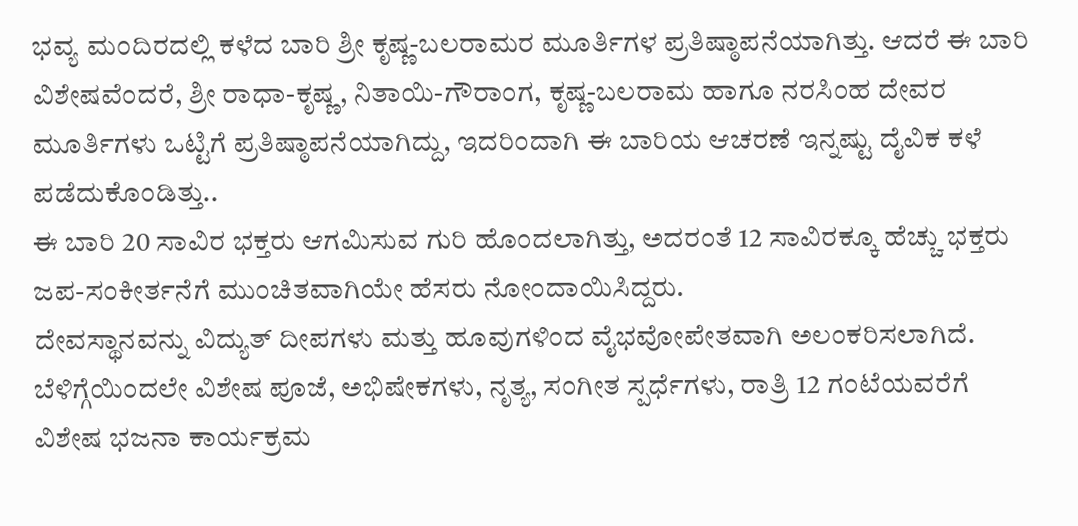ಭವ್ಯ ಮಂದಿರದಲ್ಲಿ ಕಳೆದ ಬಾರಿ ಶ್ರೀ ಕೃಷ್ಣ-ಬಲರಾಮರ ಮೂರ್ತಿಗಳ ಪ್ರತಿಷ್ಠಾಪನೆಯಾಗಿತ್ತು. ಆದರೆ ಈ ಬಾರಿ ವಿಶೇಷವೆಂದರೆ, ಶ್ರೀ ರಾಧಾ-ಕೃಷ್ಣ, ನಿತಾಯಿ-ಗೌರಾಂಗ, ಕೃಷ್ಣ-ಬಲರಾಮ ಹಾಗೂ ನರಸಿಂಹ ದೇವರ ಮೂರ್ತಿಗಳು ಒಟ್ಟಿಗೆ ಪ್ರತಿಷ್ಠಾಪನೆಯಾಗಿದ್ದು, ಇದರಿಂದಾಗಿ ಈ ಬಾರಿಯ ಆಚರಣೆ ಇನ್ನಷ್ಟು ದೈವಿಕ ಕಳೆ ಪಡೆದುಕೊಂಡಿತ್ತು..
ಈ ಬಾರಿ 20 ಸಾವಿರ ಭಕ್ತರು ಆಗಮಿಸುವ ಗುರಿ ಹೊಂದಲಾಗಿತ್ತು, ಅದರಂತೆ 12 ಸಾವಿರಕ್ಕೂ ಹೆಚ್ಚು ಭಕ್ತರು ಜಪ-ಸಂಕೀರ್ತನೆಗೆ ಮುಂಚಿತವಾಗಿಯೇ ಹೆಸರು ನೋಂದಾಯಿಸಿದ್ದರು.
ದೇವಸ್ಥಾನವನ್ನು ವಿದ್ಯುತ್ ದೀಪಗಳು ಮತ್ತು ಹೂವುಗಳಿಂದ ವೈಭವೋಪೇತವಾಗಿ ಅಲಂಕರಿಸಲಾಗಿದೆ. ಬೆಳಿಗ್ಗೆಯಿಂದಲೇ ವಿಶೇಷ ಪೂಜೆ, ಅಭಿಷೇಕಗಳು, ನೃತ್ಯ, ಸಂಗೀತ ಸ್ಪರ್ಧೆಗಳು, ರಾತ್ರಿ 12 ಗಂಟೆಯವರೆಗೆ ವಿಶೇಷ ಭಜನಾ ಕಾರ್ಯಕ್ರಮ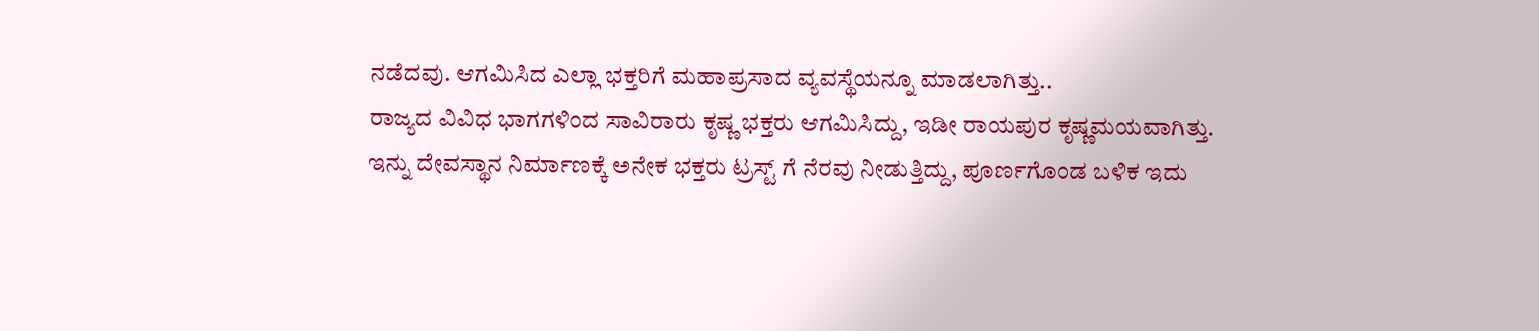ನಡೆದವು. ಆಗಮಿಸಿದ ಎಲ್ಲಾ ಭಕ್ತರಿಗೆ ಮಹಾಪ್ರಸಾದ ವ್ಯವಸ್ಥೆಯನ್ನೂ ಮಾಡಲಾಗಿತ್ತು..
ರಾಜ್ಯದ ವಿವಿಧ ಭಾಗಗಳಿಂದ ಸಾವಿರಾರು ಕೃಷ್ಣ ಭಕ್ತರು ಆಗಮಿಸಿದ್ದು, ಇಡೀ ರಾಯಪುರ ಕೃಷ್ಣಮಯವಾಗಿತ್ತು.
ಇನ್ನು ದೇವಸ್ಥಾನ ನಿರ್ಮಾಣಕ್ಕೆ ಅನೇಕ ಭಕ್ತರು ಟ್ರಸ್ಟ್ ಗೆ ನೆರವು ನೀಡುತ್ತಿದ್ದು, ಪೂರ್ಣಗೊಂಡ ಬಳಿಕ ಇದು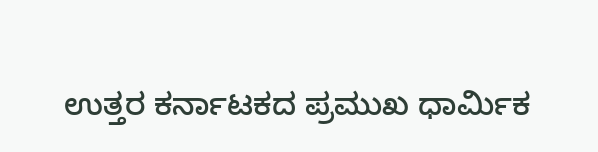ಉತ್ತರ ಕರ್ನಾಟಕದ ಪ್ರಮುಖ ಧಾರ್ಮಿಕ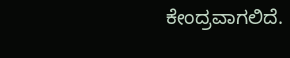ಕೇಂದ್ರವಾಗಲಿದೆ.